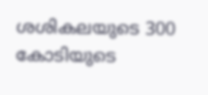ശശികലയുടെ 300 കോടിയുടെ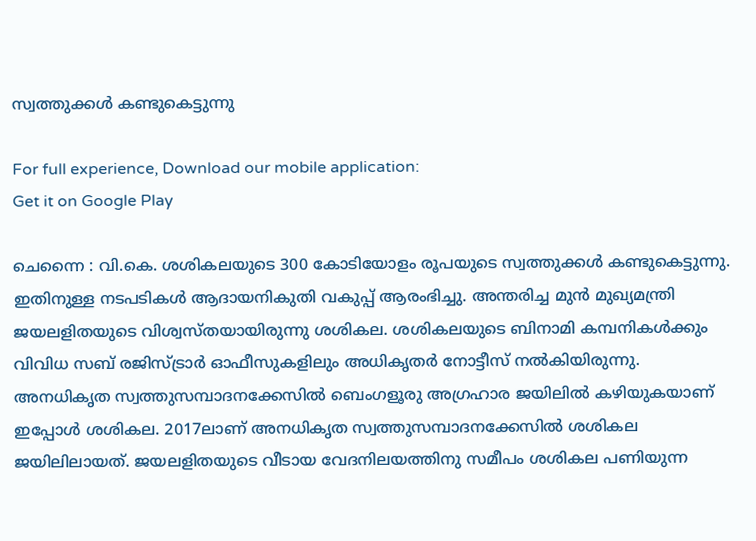സ്വത്തുക്കൾ കണ്ടുകെട്ടുന്നു

For full experience, Download our mobile application:
Get it on Google Play

ചെന്നൈ : വി.കെ. ശശികലയുടെ 300 കോടിയോളം രൂപയുടെ സ്വത്തുക്കള്‍ കണ്ടുകെട്ടുന്നു. ഇതിനുള്ള നടപടികള്‍ ആദായനികുതി വകുപ്പ് ആരംഭിച്ചു. അന്തരിച്ച മുന്‍ മുഖ്യമന്ത്രി ജയലളിതയുടെ വിശ്വസ്തയായിരുന്നു ശശികല. ശശികലയുടെ ബിനാമി കമ്പനികള്‍ക്കും വിവിധ സബ് രജിസ്ട്രാര്‍ ഓഫീസുകളിലും അധികൃതര്‍ നോട്ടീസ് നല്‍കിയിരുന്നു.
അനധികൃത സ്വത്തുസമ്പാദനക്കേസില്‍ ബെംഗളൂരു അഗ്രഹാര ജയിലില്‍ കഴിയുകയാണ് ഇപ്പോള്‍ ശശികല. 2017ലാണ് അനധികൃത സ്വത്തുസമ്പാദനക്കേസില്‍ ശശികല ജയിലിലായത്. ജയലളിതയുടെ വീടായ വേദനിലയത്തിനു സമീപം ശശികല പണിയുന്ന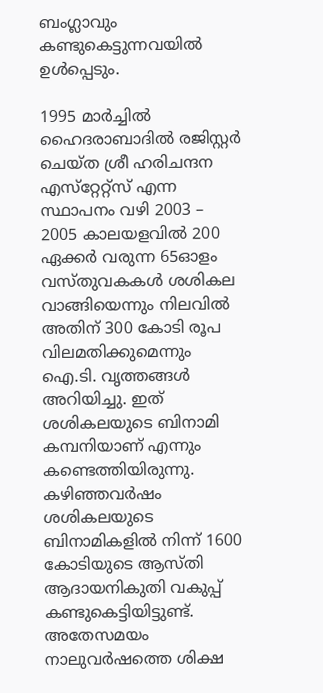ബംഗ്ലാവും കണ്ടുകെട്ടുന്നവയില്‍ ഉള്‍പ്പെടും.

1995 മാര്‍ച്ചില്‍ ഹൈദരാബാദില്‍ രജിസ്റ്റര്‍ ചെയ്ത ശ്രീ ഹരിചന്ദന എസ്‌റ്റേറ്റ്‌സ് എന്ന സ്ഥാപനം വഴി 2003 – 2005 കാലയളവില്‍ 200 ഏക്കര്‍ വരുന്ന 65ഓളം വസ്തുവകകള്‍ ശശികല വാങ്ങിയെന്നും നിലവില്‍ അതിന് 300 കോടി രൂപ വിലമതിക്കുമെന്നും ഐ.ടി. വൃത്തങ്ങള്‍ അറിയിച്ചു. ഇത് ശശികലയുടെ ബിനാമി കമ്പനിയാണ് എന്നും കണ്ടെത്തിയിരുന്നു. കഴിഞ്ഞവര്‍ഷം ശശികലയുടെ ബിനാമികളില്‍ നിന്ന് 1600 കോടിയുടെ ആസ്തി ആദായനികുതി വകുപ്പ് കണ്ടുകെട്ടിയിട്ടുണ്ട്. അതേസമയം നാലുവര്‍ഷത്തെ ശിക്ഷ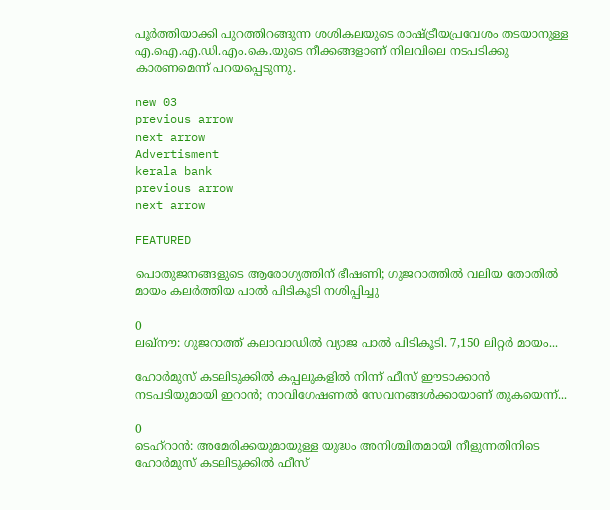പൂര്‍ത്തിയാക്കി പുറത്തിറങ്ങുന്ന ശശികലയുടെ രാഷ്ട്രീയപ്രവേശം തടയാനുള്ള എ.ഐ.എ.ഡി.എം.കെ.യുടെ നീക്കങ്ങളാണ് നിലവിലെ നടപടിക്കു കാരണമെന്ന് പറയപ്പെടുന്നു.

new 03
previous arrow
next arrow
Advertisment
kerala bank
previous arrow
next arrow

FEATURED

പൊതുജനങ്ങളുടെ ആരോഗ്യത്തിന് ഭീഷണി; ഗുജറാത്തിൽ വലിയ തോതിൽ മായം കലർത്തിയ പാൽ പിടികൂടി നശിപ്പിച്ചു

0
ലഖ്‌നൗ: ഗുജറാത്ത് കലാവാഡില്‍ വ്യാജ പാല്‍ പിടികൂടി. 7,150 ലിറ്റര്‍ മായം...

ഹോർമുസ് കടലിടുക്കിൽ കപ്പലുകളിൽ നിന്ന് ഫീസ് ഈടാക്കാൻ നടപടിയുമായി ഇറാൻ; നാവിഗേഷണൽ സേവനങ്ങൾക്കായാണ് തുകയെന്ന്...

0
ടെഹ്റാൻ: അമേരിക്കയുമായുള്ള യുദ്ധം അനിശ്ചിതമായി നീളുന്നതിനിടെ ഹോർമുസ് കടലിടുക്കിൽ ഫീസ്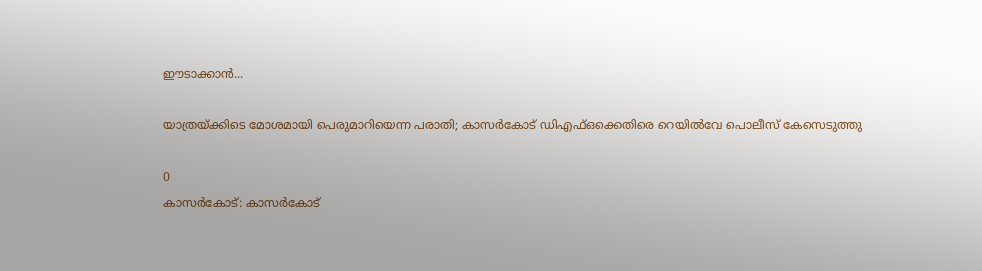ഈടാക്കാൻ...

യാത്രയ്ക്കിടെ മോശമായി പെരുമാറിയെന്ന പരാതി; കാസർകോട് ഡിഎഫ്ഒക്കെതിരെ റെയിൽവേ പൊലീസ് കേസെടുത്തു

0
കാസര്‍കോട്: കാസര്‍കോട്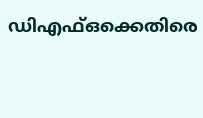ഡിഎഫ്ഒക്കെതിരെ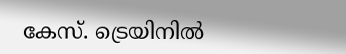കേസ്. ട്രെയിനില്‍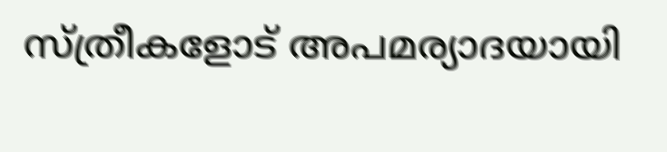സ്ത്രീകളോട് അപമര്യാദയായി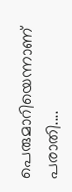പെരുമാറിയെന്നാണ് പരാതി....